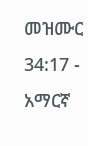መዝሙር 34:17 - አማርኛ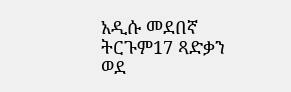አዲሱ መደበኛ ትርጉም17 ጻድቃን ወደ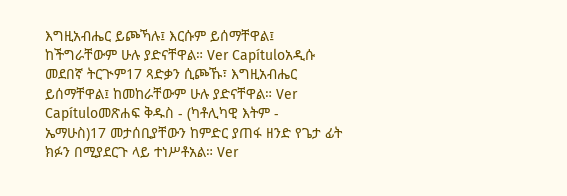እግዚአብሔር ይጮኻሉ፤ እርሱም ይሰማቸዋል፤ ከችግራቸውም ሁሉ ያድናቸዋል። Ver Capítuloአዲሱ መደበኛ ትርጒም17 ጻድቃን ሲጮኹ፣ እግዚአብሔር ይሰማቸዋል፤ ከመከራቸውም ሁሉ ያድናቸዋል። Ver Capítuloመጽሐፍ ቅዱስ - (ካቶሊካዊ እትም - ኤማሁስ)17 መታሰቢያቸውን ከምድር ያጠፋ ዘንድ የጌታ ፊት ክፉን በሚያደርጉ ላይ ተነሥቶአል። Ver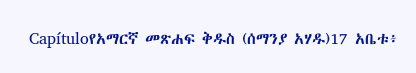Capítuloየአማርኛ መጽሐፍ ቅዱስ (ሰማንያ አሃዱ)17 አቤቱ፥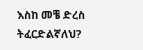እስከ መቼ ድረስ ትፈርድልኛለህ?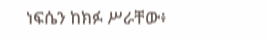ነፍሴን ከክፉ ሥራቸው፥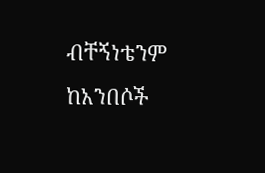ብቸኝነቴንም ከአንበሶች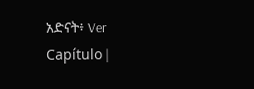አድናት፥ Ver Capítulo |